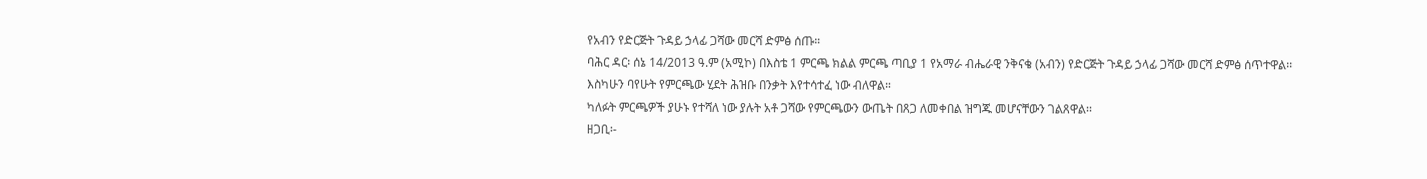የአብን የድርጅት ጉዳይ ኃላፊ ጋሻው መርሻ ድምፅ ሰጡ።
ባሕር ዳር፡ ሰኔ 14/2013 ዓ.ም (አሚኮ) በእስቴ 1 ምርጫ ክልል ምርጫ ጣቢያ 1 የአማራ ብሔራዊ ንቅናቄ (አብን) የድርጅት ጉዳይ ኃላፊ ጋሻው መርሻ ድምፅ ሰጥተዋል፡፡
እስካሁን ባየሁት የምርጫው ሂደት ሕዝቡ በንቃት እየተሳተፈ ነው ብለዋል።
ካለፉት ምርጫዎች ያሁኑ የተሻለ ነው ያሉት አቶ ጋሻው የምርጫውን ውጤት በጸጋ ለመቀበል ዝግጁ መሆናቸውን ገልጸዋል፡፡
ዘጋቢ፡-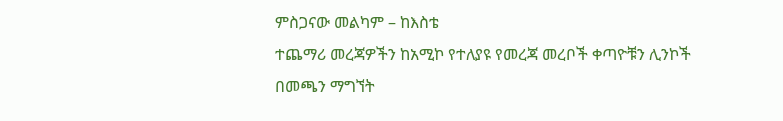ምስጋናው መልካም – ከእስቴ
ተጨማሪ መረጃዎችን ከአሚኮ የተለያዩ የመረጃ መረቦች ቀጣዮቹን ሊንኮች በመጫን ማግኘት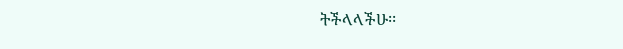ትችላላችሁ፡፡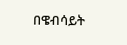በዌብሳይት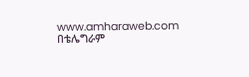www.amharaweb.com
በቴሌግራም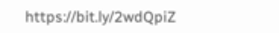https://bit.ly/2wdQpiZ